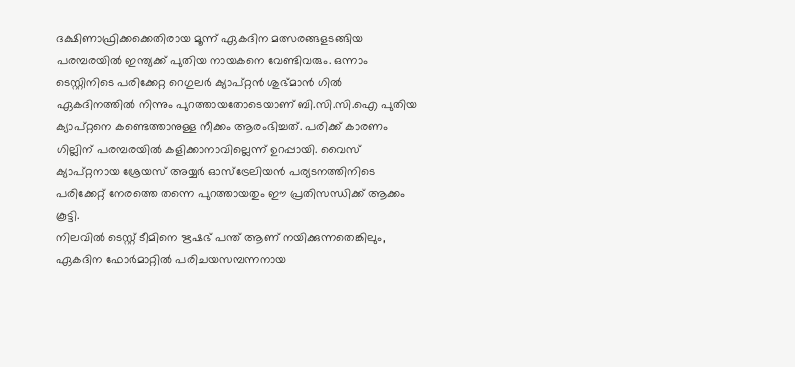ദക്ഷിണാഫ്രിക്കക്കെതിരായ മൂന്ന് ഏകദിന മത്സരങ്ങളടങ്ങിയ പരമ്പരയിൽ ഇന്ത്യക്ക് പുതിയ നായകനെ വേണ്ടിവരും. ഒന്നാം ടെസ്റ്റിനിടെ പരിക്കേറ്റ റെഗുലർ ക്യാപ്റ്റൻ ശുഭ്മാൻ ഗിൽ ഏകദിനത്തിൽ നിന്നും പുറത്തായതോടെയാണ് ബി.സി.സി.ഐ പുതിയ ക്യാപ്റ്റനെ കണ്ടെത്താനുള്ള നീക്കം ആരംഭിച്ചത്. പരിക്ക് കാരണം ഗില്ലിന് പരമ്പരയിൽ കളിക്കാനാവില്ലെന്ന് ഉറപ്പായി. വൈസ് ക്യാപ്റ്റനായ ശ്രേയസ് അയ്യർ ഓസ്ട്രേലിയൻ പര്യടനത്തിനിടെ പരിക്കേറ്റ് നേരത്തെ തന്നെ പുറത്തായതും ഈ പ്രതിസന്ധിക്ക് ആക്കം കൂട്ടി.
നിലവിൽ ടെസ്റ്റ് ടീമിനെ ഋഷഭ് പന്ത് ആണ് നയിക്കുന്നതെങ്കിലും, ഏകദിന ഫോർമാറ്റിൽ പരിചയസമ്പന്നനായ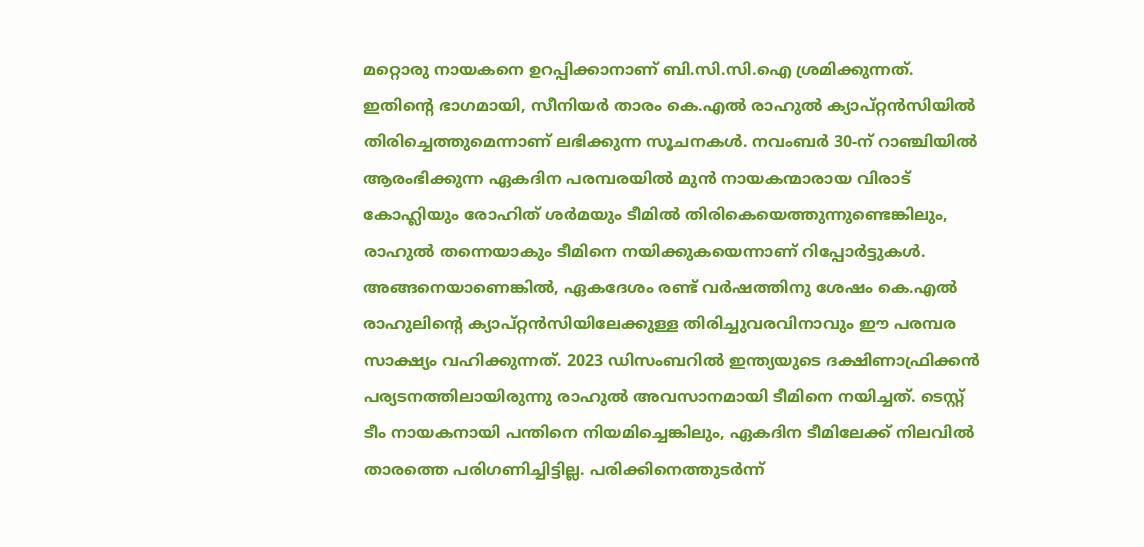മറ്റൊരു നായകനെ ഉറപ്പിക്കാനാണ് ബി.സി.സി.ഐ ശ്രമിക്കുന്നത്. ഇതിന്റെ ഭാഗമായി, സീനിയർ താരം കെ.എൽ രാഹുൽ ക്യാപ്റ്റൻസിയിൽ തിരിച്ചെത്തുമെന്നാണ് ലഭിക്കുന്ന സൂചനകൾ. നവംബർ 30-ന് റാഞ്ചിയിൽ ആരംഭിക്കുന്ന ഏകദിന പരമ്പരയിൽ മുൻ നായകന്മാരായ വിരാട് കോഹ്ലിയും രോഹിത് ശർമയും ടീമിൽ തിരികെയെത്തുന്നുണ്ടെങ്കിലും, രാഹുൽ തന്നെയാകും ടീമിനെ നയിക്കുകയെന്നാണ് റിപ്പോർട്ടുകൾ.
അങ്ങനെയാണെങ്കിൽ, ഏകദേശം രണ്ട് വർഷത്തിനു ശേഷം കെ.എൽ രാഹുലിന്റെ ക്യാപ്റ്റൻസിയിലേക്കുള്ള തിരിച്ചുവരവിനാവും ഈ പരമ്പര സാക്ഷ്യം വഹിക്കുന്നത്. 2023 ഡിസംബറിൽ ഇന്ത്യയുടെ ദക്ഷിണാഫ്രിക്കൻ പര്യടനത്തിലായിരുന്നു രാഹുൽ അവസാനമായി ടീമിനെ നയിച്ചത്. ടെസ്റ്റ് ടീം നായകനായി പന്തിനെ നിയമിച്ചെങ്കിലും, ഏകദിന ടീമിലേക്ക് നിലവിൽ താരത്തെ പരിഗണിച്ചിട്ടില്ല. പരിക്കിനെത്തുടർന്ന്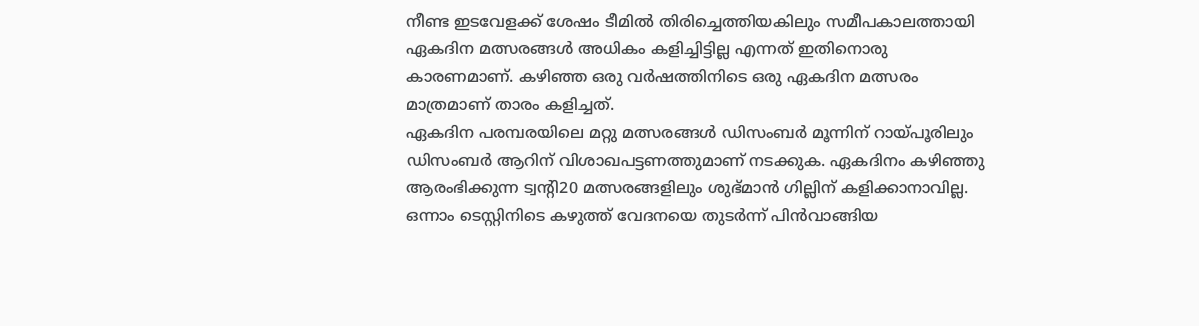നീണ്ട ഇടവേളക്ക് ശേഷം ടീമിൽ തിരിച്ചെത്തിയകിലും സമീപകാലത്തായി ഏകദിന മത്സരങ്ങൾ അധികം കളിച്ചിട്ടില്ല എന്നത് ഇതിനൊരു കാരണമാണ്. കഴിഞ്ഞ ഒരു വർഷത്തിനിടെ ഒരു ഏകദിന മത്സരം മാത്രമാണ് താരം കളിച്ചത്.
ഏകദിന പരമ്പരയിലെ മറ്റു മത്സരങ്ങൾ ഡിസംബർ മൂന്നിന് റായ്പൂരിലും ഡിസംബർ ആറിന് വിശാഖപട്ടണത്തുമാണ് നടക്കുക. ഏകദിനം കഴിഞ്ഞു ആരംഭിക്കുന്ന ട്വന്റി20 മത്സരങ്ങളിലും ശുഭ്മാൻ ഗില്ലിന് കളിക്കാനാവില്ല. ഒന്നാം ടെസ്റ്റിനിടെ കഴുത്ത് വേദനയെ തുടർന്ന് പിൻവാങ്ങിയ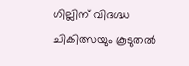ഗില്ലിന് വിദഗ്ദ്ധ ചികിത്സയും കൂടുതൽ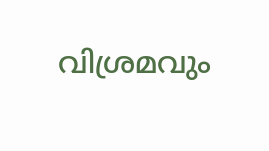വിശ്രമവും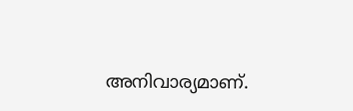അനിവാര്യമാണ്.